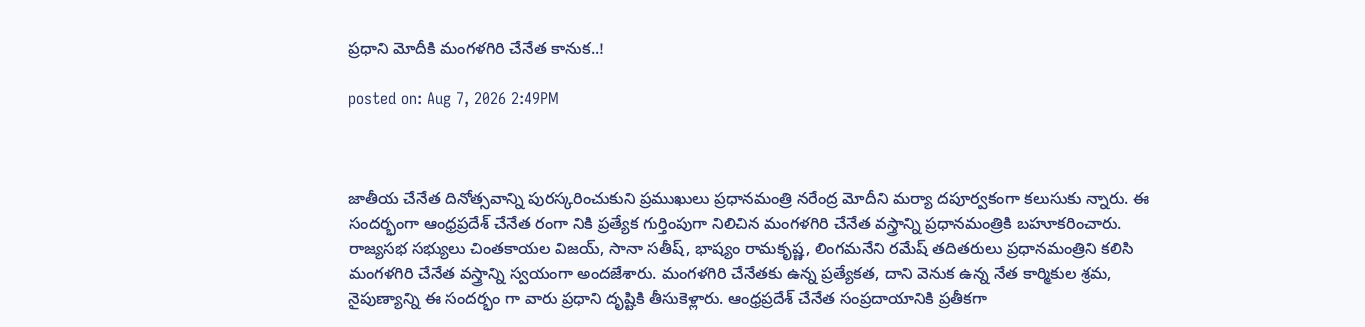ప్రధాని మోదీకి మంగళగిరి చేనేత కానుక..!

posted on: Aug 7, 2026 2:49PM



జాతీయ చేనేత దినోత్సవాన్ని పురస్కరించుకుని ప్రముఖులు ప్రధానమంత్రి నరేంద్ర మోదీని మర్యా దపూర్వకంగా కలుసుకు న్నారు. ఈ సందర్భంగా ఆంధ్రప్రదేశ్‌ చేనేత రంగా నికి ప్రత్యేక గుర్తింపుగా నిలిచిన మంగళగిరి చేనేత వస్త్రాన్ని ప్రధానమంత్రికి బహూకరించారు. రాజ్యసభ సభ్యులు చింతకాయల విజయ్, సానా సతీష్, భాష్యం రామకృష్ణ, లింగమనేని రమేష్ తదితరులు ప్రధానమంత్రిని కలిసి మంగళగిరి చేనేత వస్త్రాన్ని స్వయంగా అందజేశారు. మంగళగిరి చేనేతకు ఉన్న ప్రత్యేకత, దాని వెనుక ఉన్న నేత కార్మికుల శ్రమ, నైపుణ్యాన్ని ఈ సందర్భం గా వారు ప్రధాని దృష్టికి తీసుకెళ్లారు. ఆంధ్రప్రదేశ్‌ చేనేత సంప్రదాయానికి ప్రతీకగా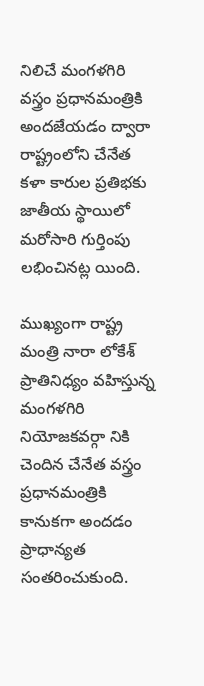నిలిచే మంగళగిరి వస్త్రం ప్రధానమంత్రికి అందజేయడం ద్వారా రాష్ట్రంలోని చేనేత కళా కారుల ప్రతిభకు జాతీయ స్థాయిలో మరోసారి గుర్తింపు లభించినట్ల యింది.

ముఖ్యంగా రాష్ట్ర మంత్రి నారా లోకేశ్ ప్రాతినిధ్యం వహిస్తున్న మంగళగిరి నియోజకవర్గా నికి చెందిన చేనేత వస్త్రం ప్రధానమంత్రికి కానుకగా అందడం ప్రాధాన్యత సంతరించుకుంది.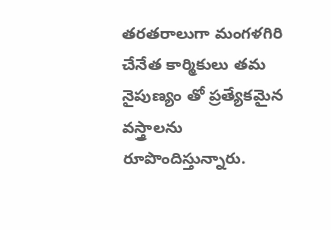తరతరాలుగా మంగళగిరి చేనేత కార్మికులు తమ నైపుణ్యం తో ప్రత్యేకమైన వస్త్రాలను రూపొందిస్తున్నారు.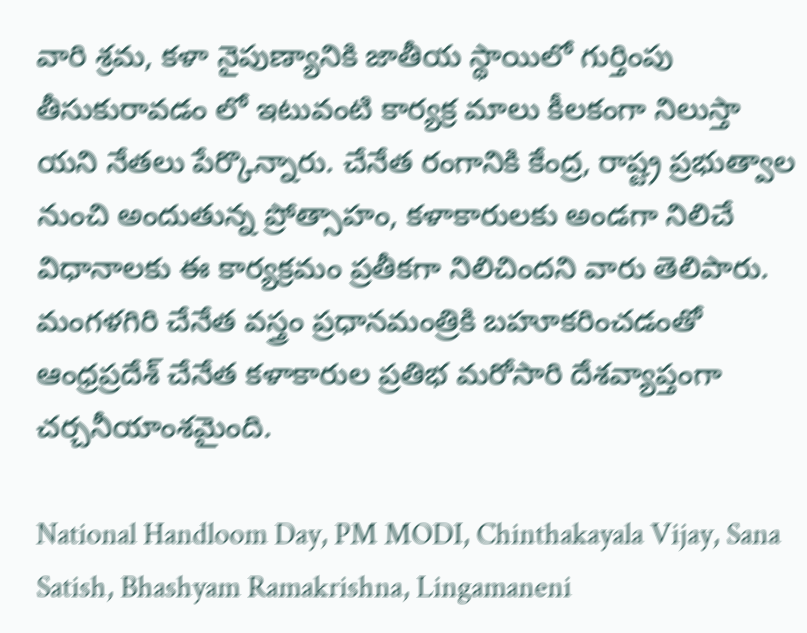వారి శ్రమ, కళా నైపుణ్యానికి జాతీయ స్థాయిలో గుర్తింపు తీసుకురావడం లో ఇటువంటి కార్యక్ర మాలు కీలకంగా నిలుస్తా యని నేతలు పేర్కొన్నారు. చేనేత రంగానికి కేంద్ర, రాష్ట్ర ప్రభుత్వాల నుంచి అందుతున్న ప్రోత్సాహం, కళాకారులకు అండగా నిలిచే విధానాలకు ఈ కార్యక్రమం ప్రతీకగా నిలిచిందని వారు తెలిపారు. మంగళగిరి చేనేత వస్త్రం ప్రధానమంత్రికి బహూకరించడంతో ఆంధ్రప్రదేశ్‌ చేనేత కళాకారుల ప్రతిభ మరోసారి దేశవ్యాప్తంగా చర్చనీయాంశమైంది.

National Handloom Day, PM MODI, Chinthakayala Vijay, Sana Satish, Bhashyam Ramakrishna, Lingamaneni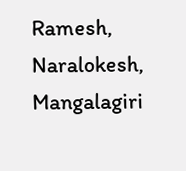Ramesh, Naralokesh, Mangalagiri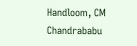Handloom, CM Chandrababu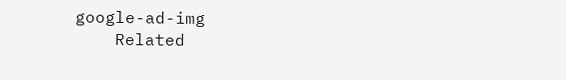google-ad-img
    Related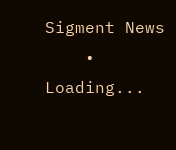Sigment News
    • Loading...